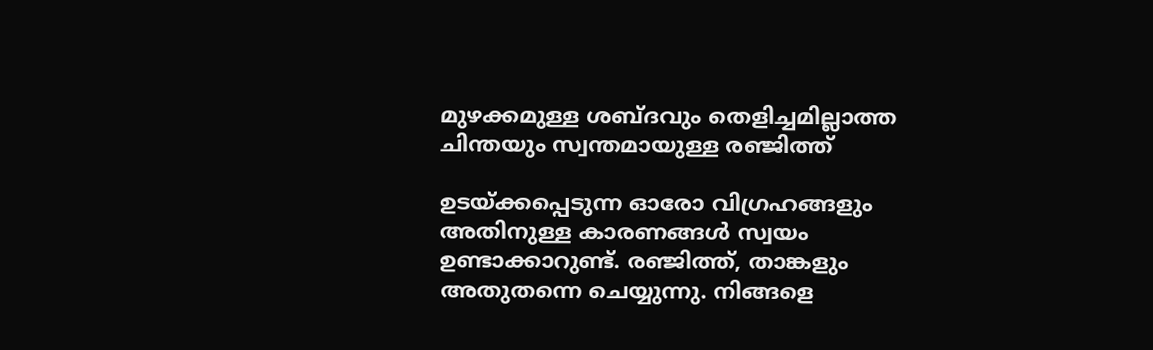മുഴക്കമുള്ള ശബ്ദവും തെളിച്ചമില്ലാത്ത ചിന്തയും സ്വന്തമായുള്ള രഞ്ജിത്ത്

ഉടയ്ക്കപ്പെടുന്ന ഓരോ വിഗ്രഹങ്ങളും അതിനുള്ള കാരണങ്ങള്‍ സ്വയം ഉണ്ടാക്കാറുണ്ട്. രഞ്ജിത്ത്, താങ്കളും അതുതന്നെ ചെയ്യുന്നു. നിങ്ങളെ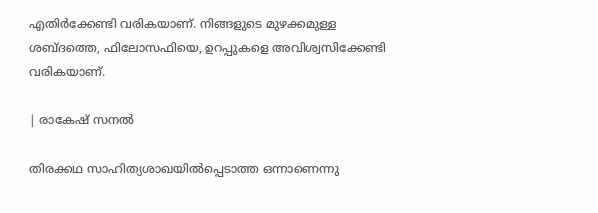എതിര്‍ക്കേണ്ടി വരികയാണ്. നിങ്ങളുടെ മുഴക്കമുള്ള ശബ്ദത്തെ, ഫിലോസഫിയെ, ഉറപ്പുകളെ അവിശ്വസിക്കേണ്ടി വരികയാണ്.

| രാകേഷ് സനൽ

തിരക്കഥ സാഹിത്യശാഖയില്‍പ്പെടാത്ത ഒന്നാണെന്നു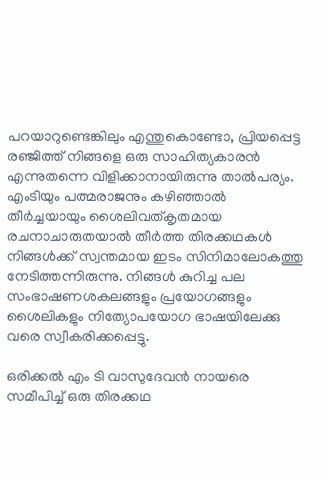പറയാറുണ്ടെങ്കിലും എന്തുകൊണ്ടോ, പ്രിയപ്പെട്ട രഞ്ജിത്ത് നിങ്ങളെ ഒരു സാഹിത്യകാരന്‍ എന്നുതന്നെ വിളിക്കാനായിരുന്നു താല്‍പര്യം. എംടിയും പത്മരാജനും കഴിഞ്ഞാല്‍ തീര്‍ച്ചയായും ശൈലിവത്കൃതമായ രചനാചാരുതയാല്‍ തീര്‍ത്ത തിരക്കഥകള്‍ നിങ്ങള്‍ക്ക് സ്വന്തമായ ഇടം സിനിമാലോകത്തു നേടിത്തന്നിരുന്നു. നിങ്ങള്‍ കുറിച്ച പല സംഭാഷണശകലങ്ങളും പ്രയോഗങ്ങളും ശൈലികളും നിത്യോപയോഗ ഭാഷയിലേക്കു വരെ സ്വീകരിക്കപ്പെട്ടു.

ഒരിക്കല്‍ എം ടി വാസുദേവന്‍ നായരെ സമീപിച്ച് ഒരു തിരക്കഥ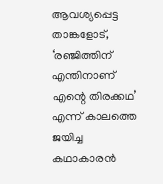ആവശ്യപ്പെട്ട താങ്കളോട്, ‘രഞ്ജിത്തിന് എന്തിനാണ് എന്റെ തിരക്കഥ’ എന്ന് കാലത്തെ ജയിച്ച കഥാകാരന്‍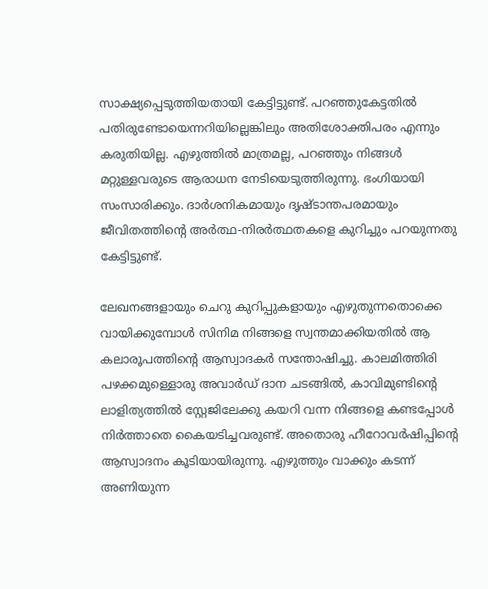സാക്ഷ്യപ്പെടുത്തിയതായി കേട്ടിട്ടുണ്ട്. പറഞ്ഞുകേട്ടതില്‍ പതിരുണ്ടോയെന്നറിയില്ലെങ്കിലും അതിശോക്തിപരം എന്നും കരുതിയില്ല. എഴുത്തില്‍ മാത്രമല്ല, പറഞ്ഞും നിങ്ങള്‍ മറ്റുള്ളവരുടെ ആരാധന നേടിയെടുത്തിരുന്നു. ഭംഗിയായി സംസാരിക്കും. ദാര്‍ശനികമായും ദൃഷ്ടാന്തപരമായും ജീവിതത്തിന്റെ അര്‍ത്ഥ-നിരര്‍ത്ഥതകളെ കുറിച്ചും പറയുന്നതു കേട്ടിട്ടുണ്ട്.

ലേഖനങ്ങളായും ചെറു കുറിപ്പുകളായും എഴുതുന്നതൊക്കെ വായിക്കുമ്പോള്‍ സിനിമ നിങ്ങളെ സ്വന്തമാക്കിയതില്‍ ആ കലാരൂപത്തിന്റെ ആസ്വാദകര്‍ സന്തോഷിച്ചു. കാലമിത്തിരി പഴക്കമുള്ളൊരു അവാര്‍ഡ് ദാന ചടങ്ങില്‍, കാവിമുണ്ടിന്റെ ലാളിത്യത്തില്‍ സ്റ്റേജിലേക്കു കയറി വന്ന നിങ്ങളെ കണ്ടപ്പോള്‍ നിര്‍ത്താതെ കൈയടിച്ചവരുണ്ട്. അതൊരു ഹീറോവര്‍ഷിപ്പിന്റെ ആസ്വാദനം കൂടിയായിരുന്നു. എഴുത്തും വാക്കും കടന്ന് അണിയുന്ന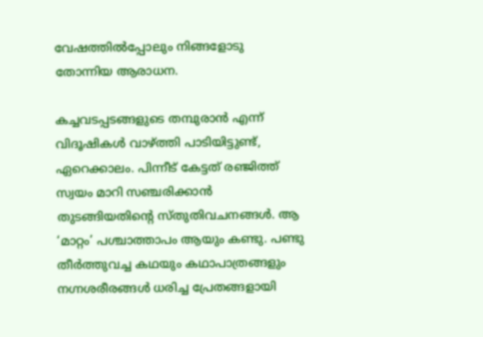വേഷത്തില്‍പ്പോലും നിങ്ങളോടു തോന്നിയ ആരാധന.

കച്ചവടപ്പടങ്ങളുടെ തമ്പുരാന്‍ എന്ന് വിദൂഷികള്‍ വാഴ്ത്തി പാടിയിട്ടുണ്ട്, ഏറെക്കാലം. പിന്നീട് കേട്ടത് രഞ്ജിത്ത് സ്വയം മാറി സഞ്ചരിക്കാന്‍ തുടങ്ങിയതിന്റെ സ്തുതിവചനങ്ങള്‍. ആ ‘മാറ്റം’ പശ്ചാത്താപം ആയും കണ്ടു. പണ്ടു തീര്‍ത്തുവച്ച കഥയും കഥാപാത്രങ്ങളും നഗ്നശരീരങ്ങള്‍ ധരിച്ച പ്രേതങ്ങളായി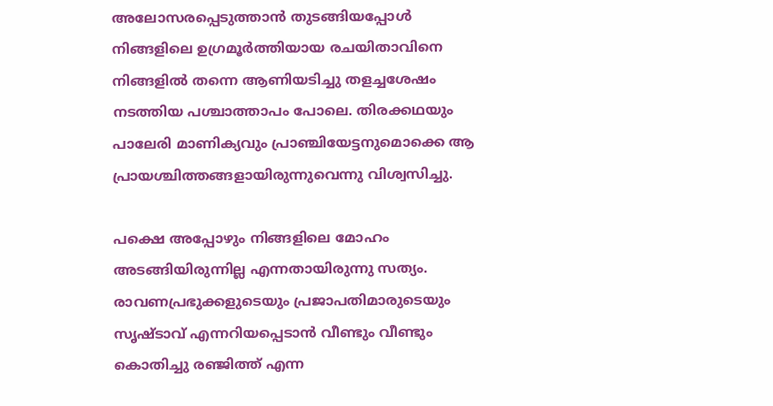അലോസരപ്പെടുത്താന്‍ തുടങ്ങിയപ്പോള്‍ നിങ്ങളിലെ ഉഗ്രമൂര്‍ത്തിയായ രചയിതാവിനെ നിങ്ങളില്‍ തന്നെ ആണിയടിച്ചു തളച്ചശേഷം നടത്തിയ പശ്ചാത്താപം പോലെ. തിരക്കഥയും പാലേരി മാണിക്യവും പ്രാഞ്ചിയേട്ടനുമൊക്കെ ആ പ്രായശ്ചിത്തങ്ങളായിരുന്നുവെന്നു വിശ്വസിച്ചു.

പക്ഷെ അപ്പോഴും നിങ്ങളിലെ മോഹം അടങ്ങിയിരുന്നില്ല എന്നതായിരുന്നു സത്യം. രാവണപ്രഭുക്കളുടെയും പ്രജാപതിമാരുടെയും സൃഷ്ടാവ് എന്നറിയപ്പെടാന്‍ വീണ്ടും വീണ്ടും കൊതിച്ചു രഞ്ജിത്ത് എന്ന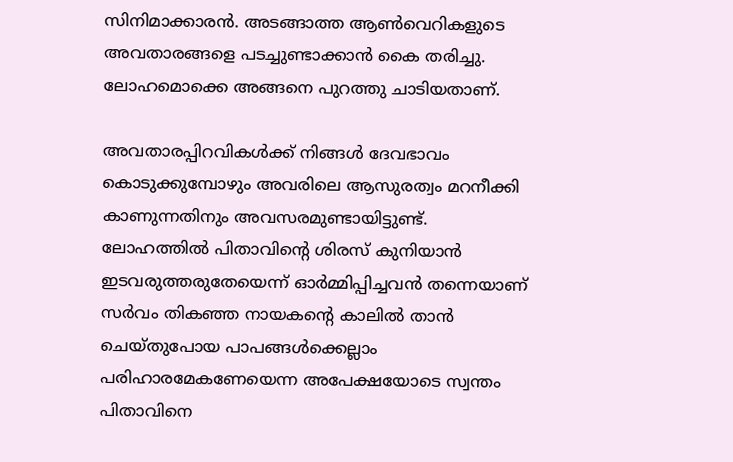സിനിമാക്കാരന്‍. അടങ്ങാത്ത ആണ്‍വെറികളുടെ അവതാരങ്ങളെ പടച്ചുണ്ടാക്കാന്‍ കൈ തരിച്ചു. ലോഹമൊക്കെ അങ്ങനെ പുറത്തു ചാടിയതാണ്.

അവതാരപ്പിറവികള്‍ക്ക് നിങ്ങള്‍ ദേവഭാവം കൊടുക്കുമ്പോഴും അവരിലെ ആസുരത്വം മറനീക്കി കാണുന്നതിനും അവസരമുണ്ടായിട്ടുണ്ട്. ലോഹത്തില്‍ പിതാവിന്റെ ശിരസ് കുനിയാന്‍ ഇടവരുത്തരുതേയെന്ന് ഓര്‍മ്മിപ്പിച്ചവന്‍ തന്നെയാണ് സര്‍വം തികഞ്ഞ നായകന്റെ കാലില്‍ താന്‍ ചെയ്തുപോയ പാപങ്ങള്‍ക്കെല്ലാം പരിഹാരമേകണേയെന്ന അപേക്ഷയോടെ സ്വന്തം പിതാവിനെ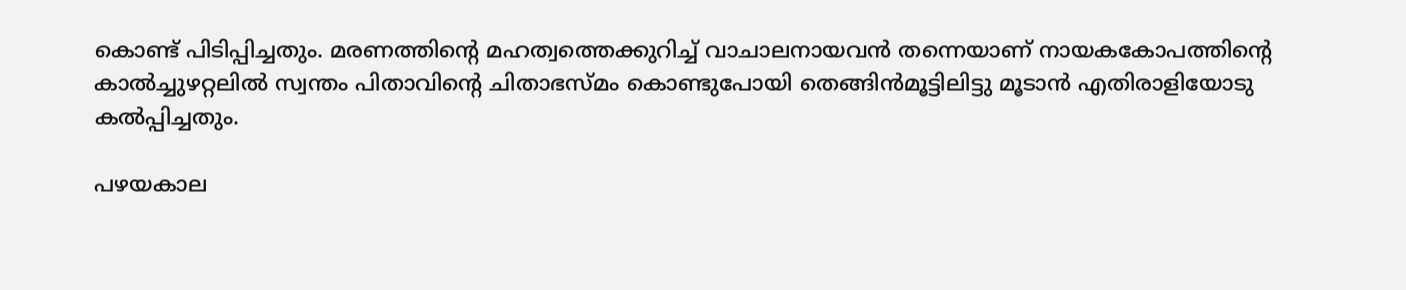കൊണ്ട് പിടിപ്പിച്ചതും. മരണത്തിന്റെ മഹത്വത്തെക്കുറിച്ച് വാചാലനായവന്‍ തന്നെയാണ് നായകകോപത്തിന്റെ കാല്‍ച്ചുഴറ്റലില്‍ സ്വന്തം പിതാവിന്റെ ചിതാഭസ്മം കൊണ്ടുപോയി തെങ്ങിന്‍മൂട്ടിലിട്ടു മൂടാന്‍ എതിരാളിയോടു കല്‍പ്പിച്ചതും.

പഴയകാല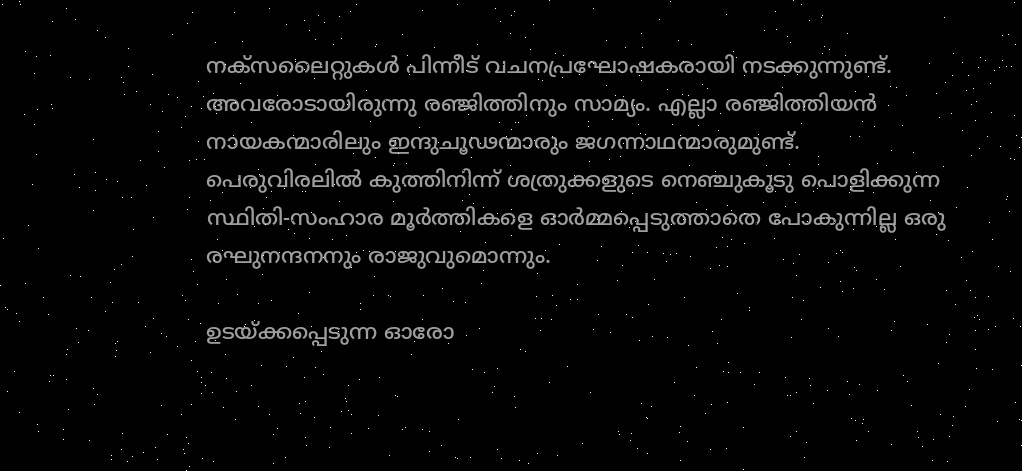നക്സലൈറ്റുകള്‍ പിന്നീട് വചനപ്രഘോഷകരായി നടക്കുന്നുണ്ട്. അവരോടായിരുന്നു രഞ്ജിത്തിനും സാമ്യം. എല്ലാ രഞ്ജിത്തിയന്‍ നായകന്മാരിലും ഇന്ദുചൂഢന്മാരും ജഗന്നാഥന്മാരുമുണ്ട്. പെരുവിരലില്‍ കുത്തിനിന്ന് ശത്രുക്കളുടെ നെഞ്ചുകൂടു പൊളിക്കുന്ന സ്ഥിതി-സംഹാര മൂര്‍ത്തികളെ ഓര്‍മ്മപ്പെടുത്താതെ പോകുന്നില്ല ഒരു രഘുനന്ദനനും രാജുവുമൊന്നും.

ഉടയ്ക്കപ്പെടുന്ന ഓരോ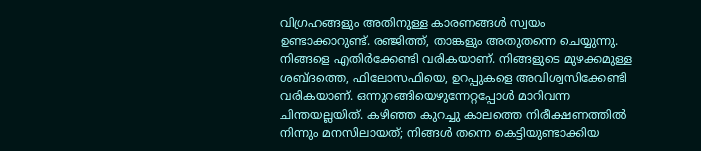വിഗ്രഹങ്ങളും അതിനുള്ള കാരണങ്ങള്‍ സ്വയം ഉണ്ടാക്കാറുണ്ട്. രഞ്ജിത്ത്, താങ്കളും അതുതന്നെ ചെയ്യുന്നു. നിങ്ങളെ എതിര്‍ക്കേണ്ടി വരികയാണ്. നിങ്ങളുടെ മുഴക്കമുള്ള ശബ്ദത്തെ, ഫിലോസഫിയെ, ഉറപ്പുകളെ അവിശ്വസിക്കേണ്ടി വരികയാണ്. ഒന്നുറങ്ങിയെഴുന്നേറ്റപ്പോള്‍ മാറിവന്ന ചിന്തയല്ലയിത്. കഴിഞ്ഞ കുറച്ചു കാലത്തെ നിരീക്ഷണത്തില്‍ നിന്നും മനസിലായത്; നിങ്ങള്‍ തന്നെ കെട്ടിയുണ്ടാക്കിയ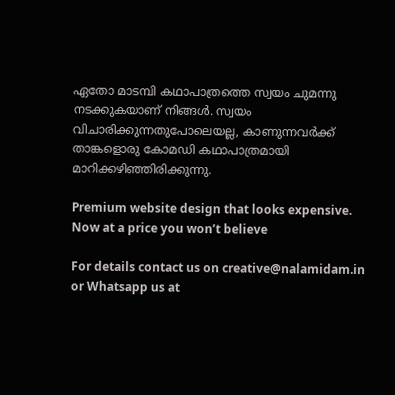ഏതോ മാടമ്പി കഥാപാത്രത്തെ സ്വയം ചുമന്നു നടക്കുകയാണ് നിങ്ങള്‍. സ്വയം വിചാരിക്കുന്നതുപോലെയല്ല, കാണുന്നവര്‍ക്ക് താങ്കളൊരു കോമഡി കഥാപാത്രമായി മാറിക്കഴിഞ്ഞിരിക്കുന്നു.

Premium website design that looks expensive. Now at a price you won’t believe

For details contact us on creative@nalamidam.in or Whatsapp us at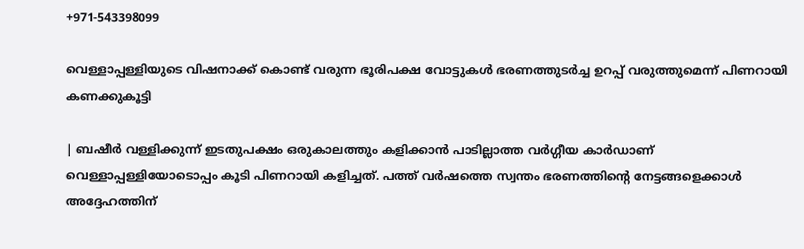+971-543398099

വെള്ളാപ്പള്ളിയുടെ വിഷനാക്ക് കൊണ്ട് വരുന്ന ഭൂരിപക്ഷ വോട്ടുകൾ ഭരണത്തുടർച്ച ഉറപ്പ് വരുത്തുമെന്ന് പിണറായി കണക്കുകൂട്ടി

| ബഷീർ വള്ളിക്കുന്ന് ഇടതുപക്ഷം ഒരുകാലത്തും കളിക്കാൻ പാടില്ലാത്ത വർഗ്ഗീയ കാർഡാണ് വെള്ളാപ്പള്ളിയോടൊപ്പം കൂടി പിണറായി കളിച്ചത്. പത്ത് വർഷത്തെ സ്വന്തം ഭരണത്തിന്റെ നേട്ടങ്ങളെക്കാൾ അദ്ദേഹത്തിന്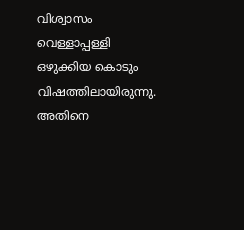വിശ്വാസം വെള്ളാപ്പള്ളി ഒഴുക്കിയ കൊടും വിഷത്തിലായിരുന്നു. അതിനെ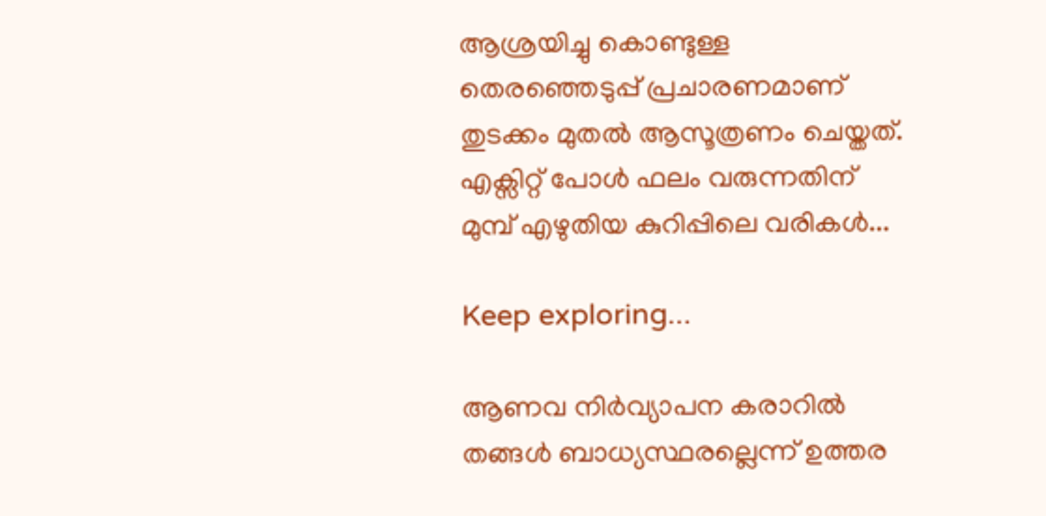ആശ്രയിച്ചു കൊണ്ടുള്ള തെരഞ്ഞെടുപ്പ് പ്രചാരണമാണ് തുടക്കം മുതൽ ആസൂത്രണം ചെയ്തത്. എക്സിറ്റ് പോൾ ഫലം വരുന്നതിന് മുമ്പ് എഴുതിയ കുറിപ്പിലെ വരികൾ...

Keep exploring...

ആണവ നിർവ്യാപന കരാറിൽ തങ്ങൾ ബാധ്യസ്ഥരല്ലെന്ന് ഉത്തര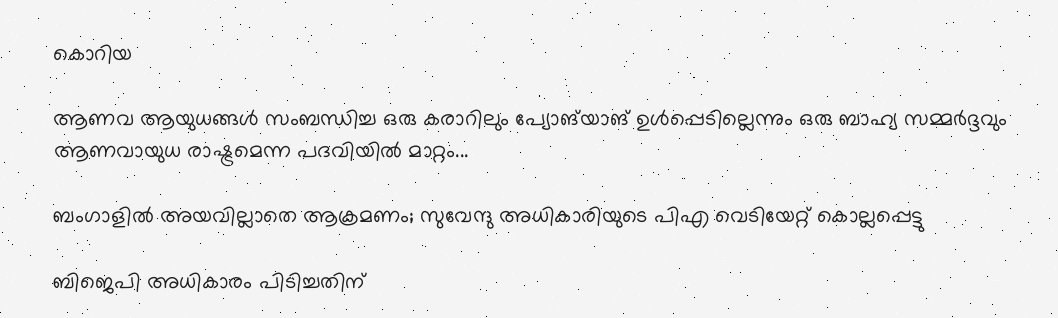കൊറിയ

ആണവ ആയുധങ്ങൾ സംബന്ധിച്ച ഒരു കരാറിലും പ്യോങ്‌യാങ് ഉൾപ്പെടില്ലെന്നും ഒരു ബാഹ്യ സമ്മർദ്ദവും ആണവായുധ രാഷ്ട്രമെന്ന പദവിയിൽ മാറ്റം...

ബംഗാളിൽ അയവില്ലാതെ ആക്രമണം; സുവേന്ദു അധികാരിയുടെ പിഎ വെടിയേറ്റ് കൊല്ലപ്പെട്ടു

ബിജെപി അധികാരം പിടിച്ചതിന്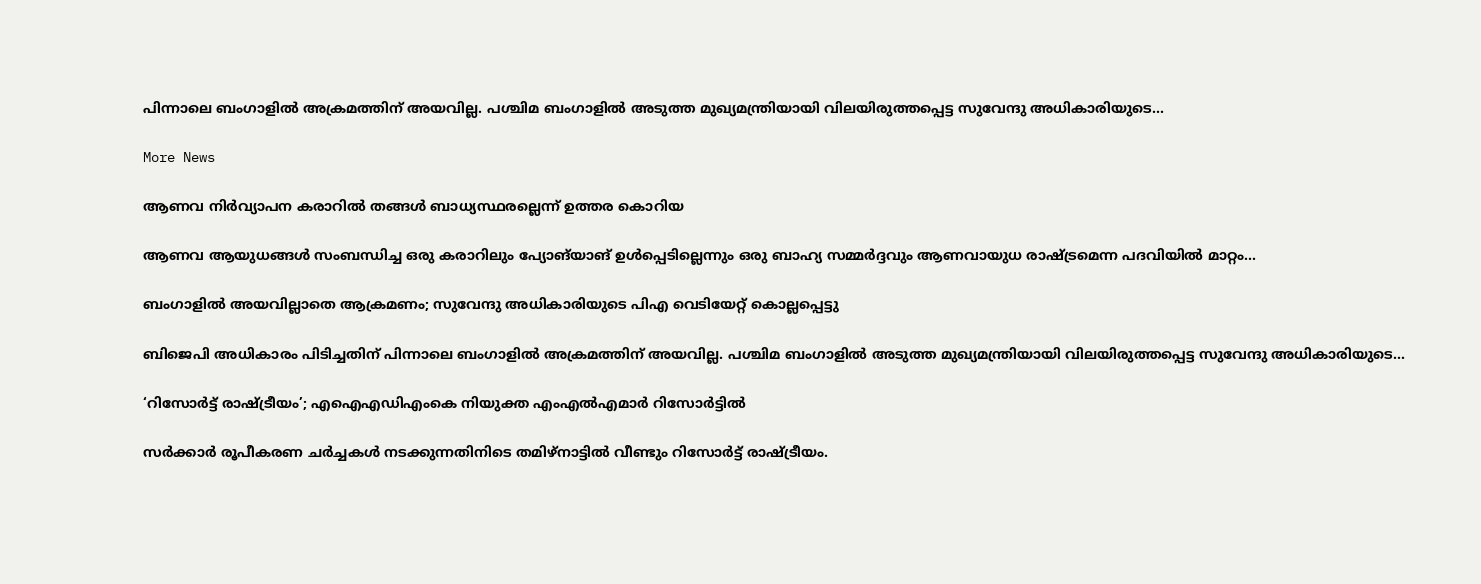പിന്നാലെ ബംഗാളിൽ അക്രമത്തിന് അയവില്ല. പശ്ചിമ ബംഗാളിൽ അടുത്ത മുഖ്യമന്ത്രിയായി വിലയിരുത്തപ്പെട്ട സുവേന്ദു അധികാരിയുടെ...

More News

ആണവ നിർവ്യാപന കരാറിൽ തങ്ങൾ ബാധ്യസ്ഥരല്ലെന്ന് ഉത്തര കൊറിയ

ആണവ ആയുധങ്ങൾ സംബന്ധിച്ച ഒരു കരാറിലും പ്യോങ്‌യാങ് ഉൾപ്പെടില്ലെന്നും ഒരു ബാഹ്യ സമ്മർദ്ദവും ആണവായുധ രാഷ്ട്രമെന്ന പദവിയിൽ മാറ്റം...

ബംഗാളിൽ അയവില്ലാതെ ആക്രമണം; സുവേന്ദു അധികാരിയുടെ പിഎ വെടിയേറ്റ് കൊല്ലപ്പെട്ടു

ബിജെപി അധികാരം പിടിച്ചതിന് പിന്നാലെ ബംഗാളിൽ അക്രമത്തിന് അയവില്ല. പശ്ചിമ ബംഗാളിൽ അടുത്ത മുഖ്യമന്ത്രിയായി വിലയിരുത്തപ്പെട്ട സുവേന്ദു അധികാരിയുടെ...

‘റിസോര്‍ട്ട് രാഷ്ട്രീയം’; എഐഎഡിഎംകെ നിയുക്ത എംഎല്‍എമാര്‍ റിസോര്‍ട്ടില്‍

സര്‍ക്കാര്‍ രൂപീകരണ ചര്‍ച്ചകള്‍ നടക്കുന്നതിനിടെ തമിഴ്‌നാട്ടില്‍ വീണ്ടും റിസോര്‍ട്ട് രാഷ്ട്രീയം.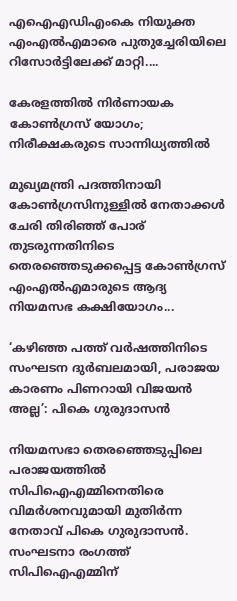എഐഎഡിഎംകെ നിയുക്ത എംഎല്‍എമാരെ പുതുച്ചേരിയിലെ റിസോര്‍ട്ടിലേക്ക് മാറ്റി....

കേരളത്തിൽ നിര്‍ണായക കോണ്‍ഗ്രസ് യോഗം; നിരീക്ഷകരുടെ സാന്നിധ്യത്തില്‍

മുഖ്യമന്ത്രി പദത്തിനായി കോണ്‍ഗ്രസിനുള്ളില്‍ നേതാക്കള്‍ ചേരി തിരിഞ്ഞ് പോര് തുടരുന്നതിനിടെ തെരഞ്ഞെടുക്കപ്പെട്ട കോണ്‍ഗ്രസ് എംഎല്‍എമാരുടെ ആദ്യ നിയമസഭ കക്ഷിയോഗം...

‘കഴിഞ്ഞ പത്ത് വർഷത്തിനിടെ സംഘടന ദുർബലമായി, പരാജയ കാരണം പിണറായി വിജയൻ അല്ല’: പികെ ഗുരുദാസൻ

നിയമസഭാ തെരഞ്ഞെടുപ്പിലെ പരാജയത്തിൽ സിപിഐഎമ്മിനെതിരെ വിമർശനവുമായി മുതിർന്ന നേതാവ് പികെ ഗുരുദാസൻ. സംഘടനാ രംഗത്ത് സിപിഐഎമ്മിന്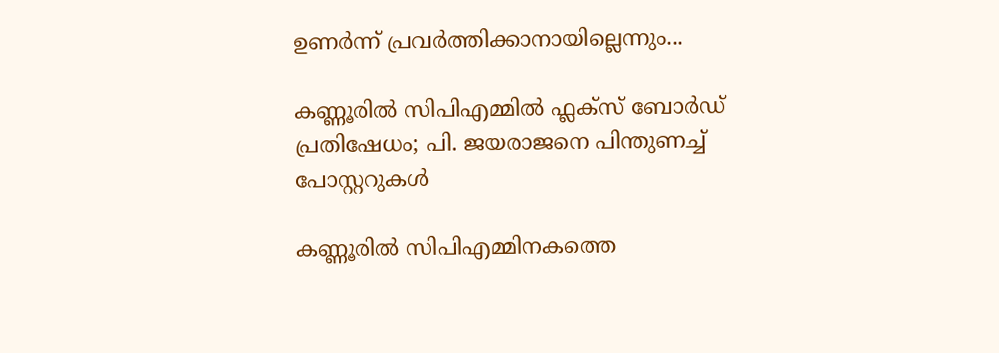ഉണർന്ന് പ്രവർത്തിക്കാനായില്ലെന്നും...

കണ്ണൂരിൽ സിപിഎമ്മിൽ ഫ്ലക്‌സ് ബോർഡ് പ്രതിഷേധം; പി. ജയരാജനെ പിന്തുണച്ച് പോസ്റ്ററുകൾ

കണ്ണൂരിൽ സിപിഎമ്മിനകത്തെ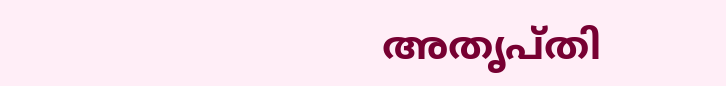അതൃപ്തി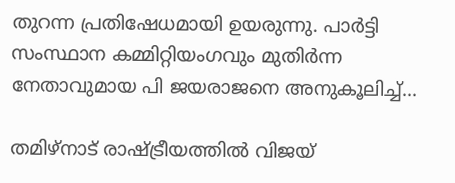തുറന്ന പ്രതിഷേധമായി ഉയരുന്നു. പാർട്ടി സംസ്ഥാന കമ്മിറ്റിയംഗവും മുതിർന്ന നേതാവുമായ പി ജയരാജനെ അനുകൂലിച്ച്...

തമിഴ്‌നാട് രാഷ്ട്രീയത്തിൽ വിജയ്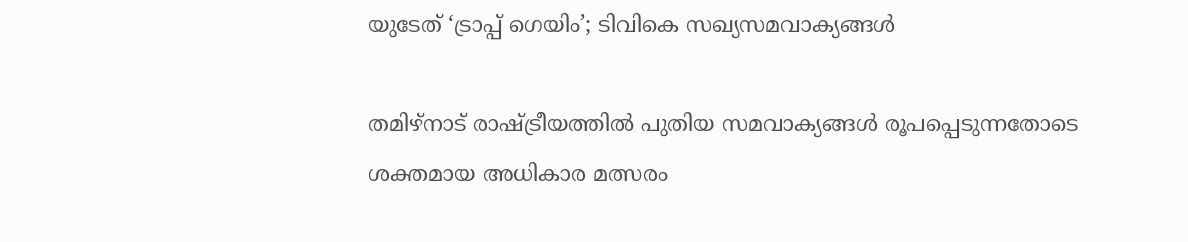യുടേത് ‘ട്രാപ്പ് ഗെയിം’; ടിവികെ സഖ്യസമവാക്യങ്ങൾ

തമിഴ്‌നാട് രാഷ്ട്രീയത്തിൽ പുതിയ സമവാക്യങ്ങൾ രൂപപ്പെടുന്നതോടെ ശക്തമായ അധികാര മത്സരം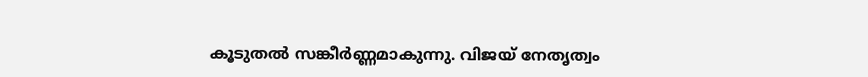കൂടുതൽ സങ്കീർണ്ണമാകുന്നു. വിജയ് നേതൃത്വം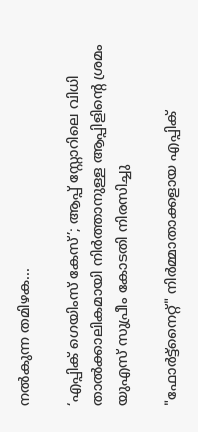നൽകുന്ന തമിഴക...

‘എപ്പിക് ഗെയിംസ് കേസ്’; ആപ്പ് സ്റ്റോറിലെ വിധി താൽക്കാലികമായി നിർത്താനുള്ള ആപ്പിളിൻ്റെ ശ്രമം യുഎസ് സുപ്രീം കോടതി നിരസിച്ചു

"ഫോർട്ട്‌നൈറ്റ്" നിർമ്മാതാക്കളായ എപ്പിക്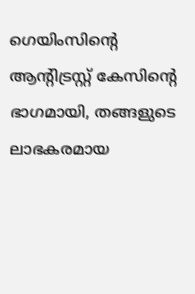ഗെയിംസിൻ്റെ ആന്റിട്രസ്റ്റ് കേസിൻ്റെ ഭാഗമായി, തങ്ങളുടെ ലാഭകരമായ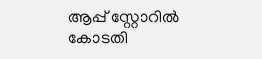ആപ്പ് സ്റ്റോറിൽ കോടതി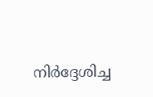നിർദ്ദേശിച്ച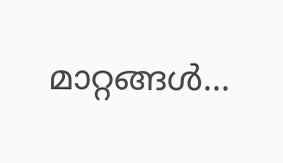മാറ്റങ്ങൾ...